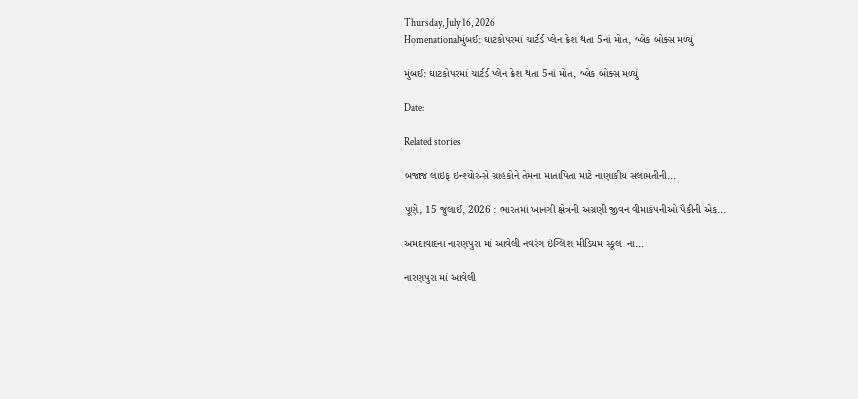Thursday, July 16, 2026
Homenationalમુંબઈ: ઘાટકોપરમાં ચાર્ટર્ડ પ્લેન ક્રેશ થતા 5નાં મોત, બ્લેક બોક્સ મળ્યું

મુંબઈ: ઘાટકોપરમાં ચાર્ટર્ડ પ્લેન ક્રેશ થતા 5નાં મોત, બ્લેક બોક્સ મળ્યું

Date:

Related stories

બજાજ લાઇફ ઇન્શ્યોરન્સે ગ્રાહકોને તેમના માતાપિતા માટે નાણાકીય સલામતીની...

પૂણે, 15 જુલાઈ, 2026 : ભારતમાં ખાનગી ક્ષેત્રની અગ્રણી જીવન વીમાકંપનીઓ પૈકીની એક...

અમદાવાદના નારણપુરા માં આવેલી નવરંગ ઇંગ્લિશ મીડિયમ સ્કૂલ  ના...

નારણપુરા માં આવેલી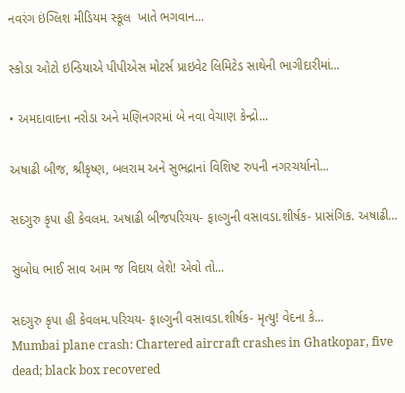નવરંગ ઇંગ્લિશ મીડિયમ સ્કૂલ  ખાતે ભગવાન...

સ્કોડા ઓટો ઇન્ડિયાએ પીપીએસ મોટર્સ પ્રાઇવેટ લિમિટેડ સાથેની ભાગીદારીમાં...

• અમદાવાદના નરોડા અને મણિનગરમાં બે નવા વેચાણ કેન્દ્રો...

અષાઢી બીજ, શ્રીકૃષ્ણ, બલરામ અને સુભદ્રાનાં વિશિષ્ટ રુપની નગરચર્યાનો...

સદગુરુ કૃપા હી કેવલમ. અષાઢી બીજપરિચય- ફાલ્ગુની વસાવડા.શીર્ષક- પ્રાસંગિક. અષાઢી...

સુબોધ ભાઈ સાવ આમ જ વિદાય લેશે! એવો તો...

સદગુરુ કૃપા હી કેવલમ.પરિચય- ફાલ્ગુની વસાવડા.શીર્ષક- મૃત્યુ! વેદના કે...
Mumbai plane crash: Chartered aircraft crashes in Ghatkopar, five dead; black box recovered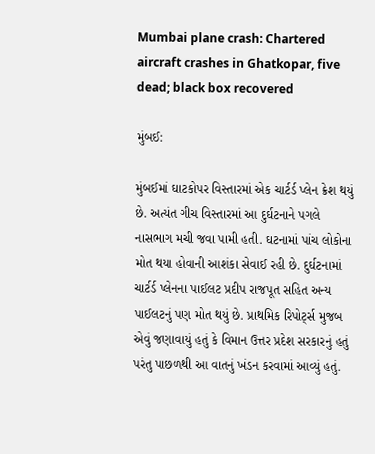Mumbai plane crash: Chartered aircraft crashes in Ghatkopar, five dead; black box recovered

મુંબઈ:

મુંબઈમાં ઘાટકોપર વિસ્તારમાં એક ચાર્ટર્ડ પ્લેન ક્રેશ થયું છે. અત્યંત ગીચ વિસ્તારમાં આ દુર્ઘટનાને પગલે નાસભાગ મચી જવા પામી હતી. ઘટનામાં પાંચ લોકોના મોત થયા હોવાની આશંકા સેવાઈ રહી છે. દુર્ઘટનામાં ચાર્ટર્ડ પ્લેનના પાઈલટ પ્રદીપ રાજપૂત સહિત અન્ય પાઈલટનું પણ મોત થયું છે. પ્રાથમિક રિપોર્ટ્સ મુજબ એવું જણાવાયું હતું કે વિમાન ઉત્તર પ્રદેશ સરકારનું હતું પરંતુ પાછળથી આ વાતનું ખંડન કરવામાં આવ્યું હતું.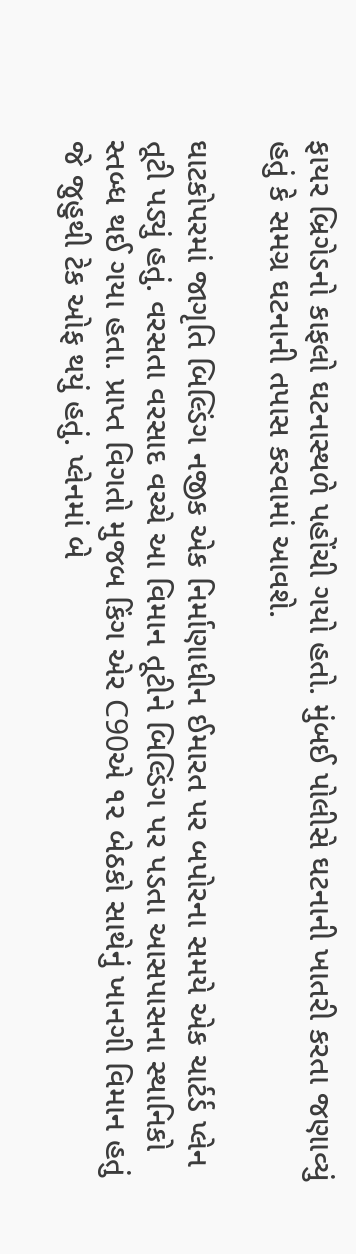ફાયર બ્રિગેડનો કાફલો ઘટનાસ્થળે પહોંચી ગયો હતો. મુંબઈ પોલીસે ઘટનાની ખાતરી કરતા જણાવ્યું હતું કે સમગ્ર ઘટનાની તપાસ કરવામાં આવશે.

ઘાટકોપરમાં જાગૃતિ બિલ્ડિંગ નજીક એક નિર્માણાધીન ઈમારત પર બપોરના સમયે એક ચાર્ટર્ડ પ્લેન તૂટી પડ્યું હતું. વરસતા વરસાદ વચ્ચે આ વિમાન તૂટીને બિલ્ડિંગ પર પડતા આસપાસના સ્થાનિકો સ્તબ્ધ થઈ ગયા હતા. પ્રાપ્ત વિગતો મુજબ કિંગ એર C90એ ૧૨ બેઠકો સાથેનું ખાનગી વિમાન હતું જે જુહુથી ટેક ઓફ થયું હતું. પ્લેનમાં બે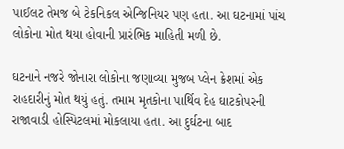પાઈલટ તેમજ બે ટેકનિકલ એન્જિનિયર પણ હતા. આ ઘટનામાં પાંચ લોકોના મોત થયા હોવાની પ્રારંભિક માહિતી મળી છે.

ઘટનાને નજરે જોનારા લોકોના જણાવ્યા મુજબ પ્લેન ક્રેશમાં એક રાહદારીનું મોત થયું હતું. તમામ મૃતકોના પાર્થિવ દેહ ઘાટકોપરની રાજાવાડી હોસ્પિટલમાં મોકલાયા હતા. આ દુર્ઘટના બાદ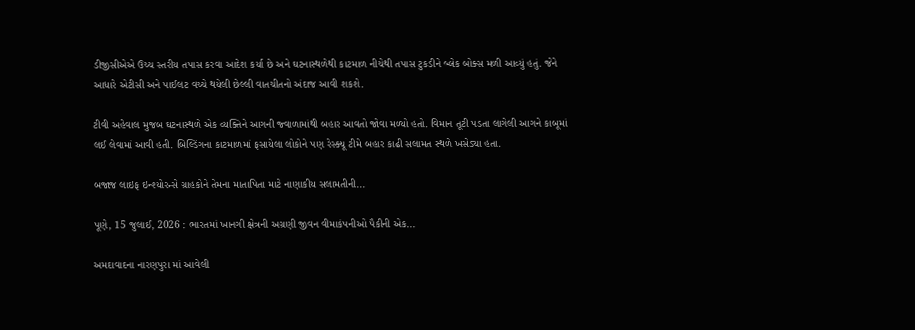ડીજીસીએએ ઉચ્ચ સ્તરીય તપાસ કરવા આદેશ કર્યા છે અને ઘટનાસ્થળેથી કાટમાળ નીચેથી તપાસ ટુકડીને બ્લેક બોક્સ મળી આવ્યું હતું. જેને આધારે એટીસી અને પાઈલટ વચ્ચે થયેલી છેલ્લી વાતચીતનો અંદાજ આવી શકશે.

ટીવી અહેવાલ મુજબ ઘટનાસ્થળે એક વ્યક્તિને આગની જ્વાળામાંથી બહાર આવતો જોવા મળ્યો હતો. વિમાન તૂટી પડતા લાગેલી આગને કાબૂમાં લઈ લેવામાં આવી હતી. બિલ્ડિંગના કાટમાળમાં ફસાયેલા લોકોને પણ રેસ્ક્યૂ ટીમે બહાર કાઢી સલામત સ્થળે ખસેડ્યા હતા.

બજાજ લાઇફ ઇન્શ્યોરન્સે ગ્રાહકોને તેમના માતાપિતા માટે નાણાકીય સલામતીની...

પૂણે, 15 જુલાઈ, 2026 : ભારતમાં ખાનગી ક્ષેત્રની અગ્રણી જીવન વીમાકંપનીઓ પૈકીની એક...

અમદાવાદના નારણપુરા માં આવેલી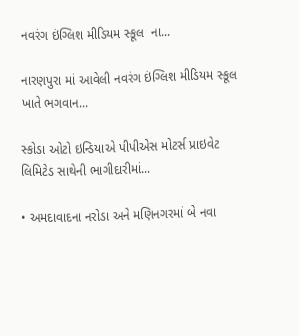નવરંગ ઇંગ્લિશ મીડિયમ સ્કૂલ  ના...

નારણપુરા માં આવેલી નવરંગ ઇંગ્લિશ મીડિયમ સ્કૂલ  ખાતે ભગવાન...

સ્કોડા ઓટો ઇન્ડિયાએ પીપીએસ મોટર્સ પ્રાઇવેટ લિમિટેડ સાથેની ભાગીદારીમાં...

• અમદાવાદના નરોડા અને મણિનગરમાં બે નવા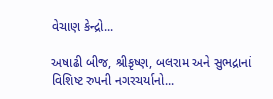વેચાણ કેન્દ્રો...

અષાઢી બીજ, શ્રીકૃષ્ણ, બલરામ અને સુભદ્રાનાં વિશિષ્ટ રુપની નગરચર્યાનો...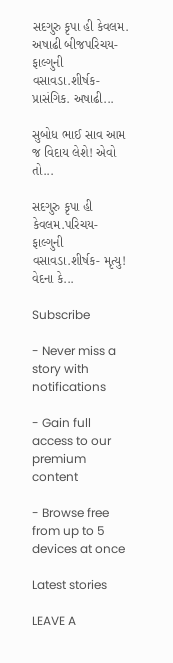સદગુરુ કૃપા હી કેવલમ. અષાઢી બીજપરિચય- ફાલ્ગુની વસાવડા.શીર્ષક- પ્રાસંગિક. અષાઢી...

સુબોધ ભાઈ સાવ આમ જ વિદાય લેશે! એવો તો...

સદગુરુ કૃપા હી કેવલમ.પરિચય- ફાલ્ગુની વસાવડા.શીર્ષક- મૃત્યુ! વેદના કે...

Subscribe

- Never miss a story with notifications

- Gain full access to our premium content

- Browse free from up to 5 devices at once

Latest stories

LEAVE A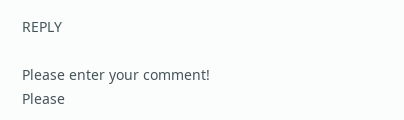REPLY

Please enter your comment!
Please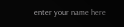enter your name here